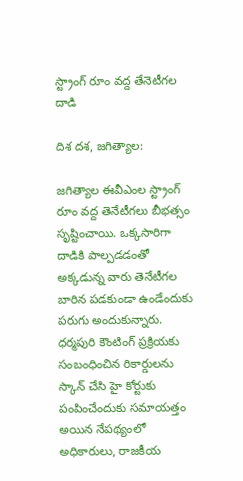స్ట్రాంగ్ రూం వద్ద తేనెటీగల దాడి

దిశ దశ, జగిత్యాల:

జగిత్యాల ఈవీఎంల స్ట్రాంగ్ రూం వద్ద తెనేటీగలు బీభత్సం సృష్టించాయి. ఒక్కసారిగా దాడికి పాల్పడడంతో అక్కడున్న వారు తెనేటీగల బారిన పడకుండా ఉండేందుకు పరుగు అందుకున్నారు. ధర్మపురి కౌంటింగ్ ప్రక్రియకు సంబంధించిన రికార్డులను స్కాన్ చేసి హై కోర్టుకు పంపించేందుకు సమాయత్తం అయిన నేపథ్యంలో అధికారులు, రాజకీయ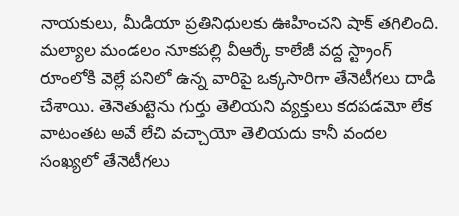నాయకులు, మీడియా ప్రతినిధులకు ఊహించని షాక్ తగిలింది. మల్యాల మండలం నూకపల్లి వీఆర్కే కాలేజీ వద్ద స్ట్రాంగ్ రూంలోకి వెల్లే పనిలో ఉన్న వారిపై ఒక్కసారిగా తేనెటీగలు దాడి చేశాయి. తెనెతుట్టెను గుర్తు తెలియని వ్యక్తులు కదపడమో లేక వాటంతట అవే లేచి వచ్చాయో తెలియదు కానీ వందల సంఖ్యలో తేనెటీగలు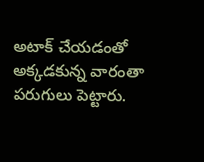అటాక్ చేయడంతో అక్కడకున్న వారంతా పరుగులు పెట్టారు.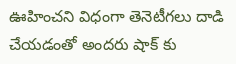ఊహించని విధంగా తెనెటీగలు దాడి చేయడంతో అందరు షాక్ కు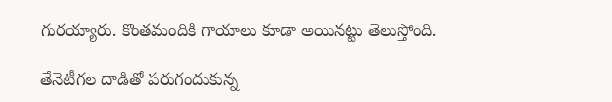గురయ్యారు. కొంతమందికి గాయాలు కూడా అయినట్టు తెలుస్తోంది.

తేనెటీగల దాడితో పరుగందుకున్న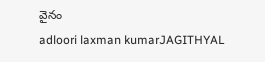వైనం
adloori laxman kumarJAGITHYAL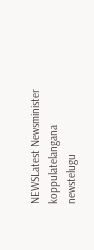NEWSLatest Newsminister koppulatelangana newstelugu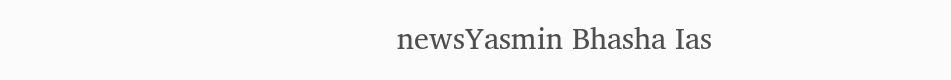newsYasmin Bhasha Ias